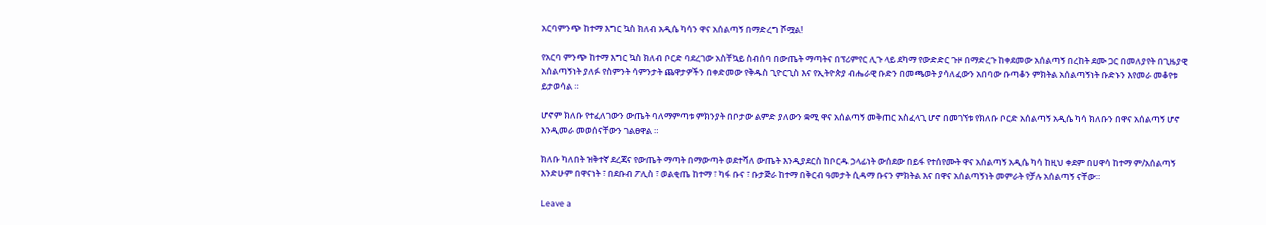አርባምንጭ ከተማ እግር ኳስ ክለብ አዲሴ ካሳን ዋና አሰልጣኝ በማድረግ ሾሟል!

የአርባ ምንጭ ከተማ እግር ኳስ ክለብ ቦርድ ባደረገው አስቸኳይ ስብሰባ በውጤት ማጣትና በፕሪምየር ሊጉ ላይ ደካማ የውድድር ጉዞ በማድረጉ ከቀደመው አሰልጣኝ በረከት ደሙ ጋር በመለያየት በጊዜያዊ አሰልጣኝነት ያለፉ የስምንት ሳምንታት ጨዋታዎችን በቀድመው የቅዱስ ጊዮርጊስ እና የኢትዮጵያ ብሔራዊ ቡድን በመጫወት ያሳለፈውን አበባው ቡጣቆን ምክትል አሰልጣኝነት ቡድኑን እየመራ መቆየቱ ይታወሳል ።

ሆኖም ክለቡ የተፈለገውን ውጤት ባለማምጣቱ ምክንያት በቦታው ልምድ ያለውን ቋሚ ዋና አሰልጣኝ መቅጠር አስፈላጊ ሆኖ በመገኘቱ የክለቡ ቦርድ አሰልጣኝ አዲሴ ካሳ ክለቡን በዋና አሰልጣኝ ሆኖ እንዲመራ መወሰናቸውን ገልፀዋል ።

ክለቡ ካለበት ዝቅተኛ ደረጃና የውጤት ማጣት በማውጣት ወደተሻለ ውጤት እንዲያደርስ ከቦርዱ ኃላፊነት ውሰደው በይፋ የተሰየሙት ዋና አሰልጣኝ አዲሴ ካሳ ከዚህ ቀደም በሀዋሳ ከተማ ም/አሰልጣኝ እንድሁም በዋናነት ፣ በደቡብ ፖሊስ ፣ ወልቂጤ ከተማ ፣ ካፋ ቡና ፣ ቡታጅራ ከተማ በቅርብ ዓመታት ሲዳማ ቡናን ምክትል እና በዋና አሰልጣኝነት መምራት የቻሉ አሰልጣኝ ናቸው።

Leave a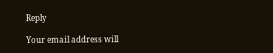Reply

Your email address will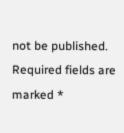not be published. Required fields are marked *